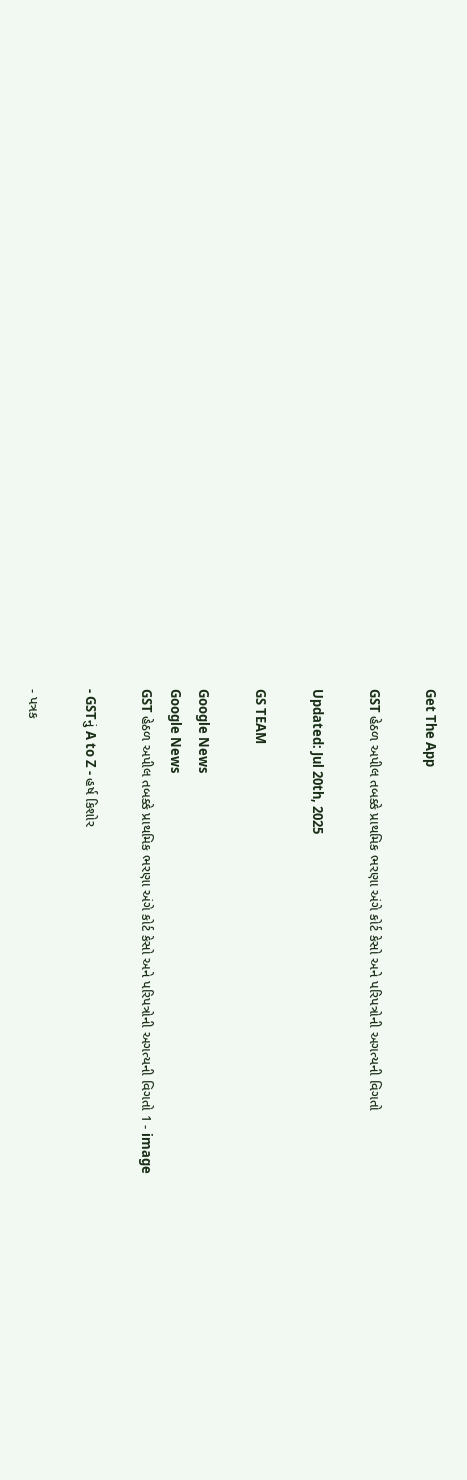Get The App

GST હેઠળ અપીલ તબક્કે પ્રાથમિક ભરણા અંગે કોર્ટ કેસો અને પરિપત્રોની અગત્યની વિગતો

Updated: Jul 20th, 2025

GS TEAM

Google News
Google News
GST હેઠળ અપીલ તબક્કે પ્રાથમિક ભરણા અંગે કોર્ટ કેસો અને પરિપત્રોની અગત્યની વિગતો 1 - image

- GSTનું A to Z - હર્ષ કિશોર

- પત્રક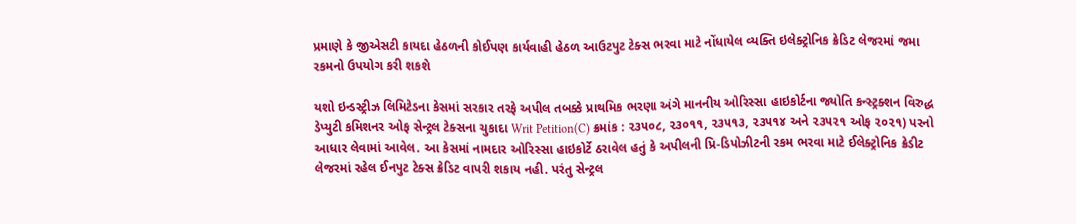પ્રમાણે કે જીએસટી કાયદા હેઠળની કોઈપણ કાર્યવાહી હેઠળ આઉટપુટ ટેક્સ ભરવા માટે નોંધાયેલ વ્યક્તિ ઇલેક્ટ્રોનિક ક્રેડિટ લેજરમાં જમા રકમનો ઉપયોગ કરી શકશે

યશો ઇન્ડસ્ટ્રીઝ લિમિટેડના કેસમાં સરકાર તરફે અપીલ તબક્કે પ્રાથમિક ભરણા અંગે માનનીય ઓરિસ્સા હાઇકોર્ટના જ્યોતિ કન્સ્ટ્રક્શન વિરુદ્ધ ડેપ્યુટી કમિશનર ઓફ સેન્ટ્રલ ટેક્સના ચુકાદા Writ Petition(C) ક્રમાંક : ૨૩૫૦૮, ૨૩૦૧૧, ૨૩૫૧૩, ૨૩૫૧૪ અને ૨૩૫૨૧ ઓફ ૨૦૨૧) પરનો આધાર લેવામાં આવેલ. આ કેસમાં નામદાર ઓરિસ્સા હાઇકોર્ટે ઠરાવેલ હતું કે અપીલની પ્રિ-ડિપોઝીટની રકમ ભરવા માટે ઈલેક્ટ્રોનિક ક્રેડીટ લેજરમાં રહેલ ઈનપુટ ટેક્સ ક્રેડિટ વાપરી શકાય નહી. પરંતુ સેન્ટ્રલ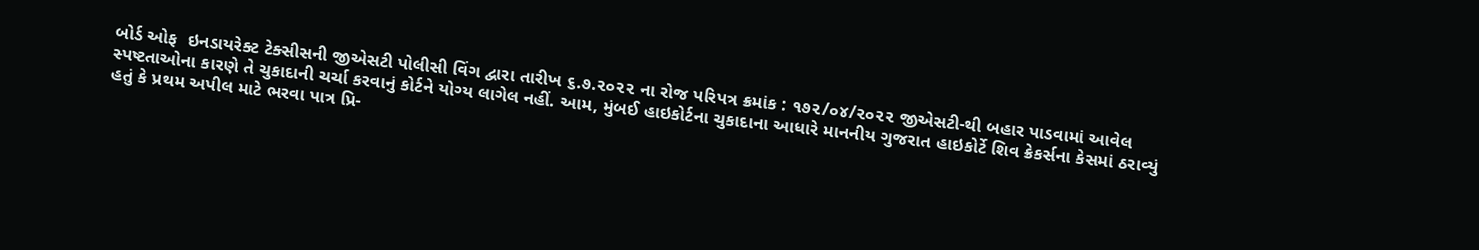બોર્ડ ઓફ  ઇનડાયરેક્ટ ટેક્સીસની જીએસટી પોલીસી વિંગ દ્વારા તારીખ ૬.૭.૨૦૨૨ ના રોજ પરિપત્ર ક્રમાંક : ૧૭૨/૦૪/૨૦૨૨ જીએસટી-થી બહાર પાડવામાં આવેલ સ્પષ્ટતાઓના કારણે તે ચુકાદાની ચર્ચા કરવાનું કોર્ટને યોગ્ય લાગેલ નહીં. આમ, મુંબઈ હાઇકોર્ટના ચુકાદાના આધારે માનનીય ગુજરાત હાઇકોર્ટે શિવ ક્રેકર્સના કેસમાં ઠરાવ્યું હતું કે પ્રથમ અપીલ માટે ભરવા પાત્ર પ્રિ-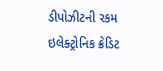ડીપોઝીટની રકમ ઇલેક્ટ્રોનિક ક્રેડિટ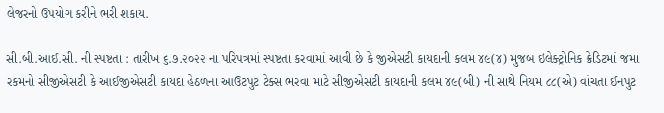લેજરનો ઉપયોગ કરીને ભરી શકાય.

સી.બી.આઈ.સી. ની સ્પષ્ટતા : તારીખ ૬.૭.૨૦૨૨ ના પરિપત્રમાં સ્પષ્ટતા કરવામાં આવી છે કે જીએસટી કાયદાની કલમ ૪૯(૪) મુજબ ઇલેક્ટ્રોનિક ક્રેડિટમાં જમા રકમનો સીજીએસટી કે આઈજીએસટી કાયદા હેઠળના આઉટપુટ ટેક્સ ભરવા માટે સીજીએસટી કાયદાની કલમ ૪૯(બી) ની સાથે નિયમ ૮૮(એ) વાંચતા ઈનપુટ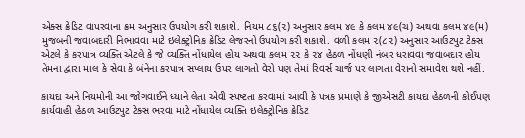એક્સ ક્રેડિટ વાપરવાના ક્રમ અનુસાર ઉપયોગ કરી શકાશે. નિયમ ૮૬(૨) અનુસાર કલમ ૪૯ કે કલમ ૪૯(ચ) અથવા કલમ ૪૯(મ) મુજબની જવાબદારી નિભાવવા માટે ઇલેક્ટ્રોનિક ક્રેડિટ લેજરનો ઉપયોગ કરી શકાશે. વળી કલમ ૨(૮૨) અનુસાર આઉટપુટ ટેક્સ એટલે કે કરપાત્ર વ્યક્તિ એટલે કે જે વ્યક્તિ નોંધાયેલ હોય અથવા કલમ ૨૨ કે ૨૪ હેઠળ નોંધણી નંબર ધરાવવા જવાબદાર હોય તેમના દ્વારા માલ કે સેવા કે બંનેના કરપાત્ર સપ્લાય ઉપર લાગતો વેરો પણ તેમાં રિવર્સ ચાર્જ પર લાગતા વેરાનો સમાવેશ થશે નહીં.

કાયદા અને નિયમોની આ જોગવાઈને ધ્યાને લેતા એવી સ્પષ્ટતા કરવામાં આવી કે પત્રક પ્રમાણે કે જીએસટી કાયદા હેઠળની કોઈપણ કાર્યવાહી હેઠળ આઉટપુટ ટેક્સ ભરવા માટે નોંધાયેલ વ્યક્તિ ઇલેક્ટ્રોનિક ક્રેડિટ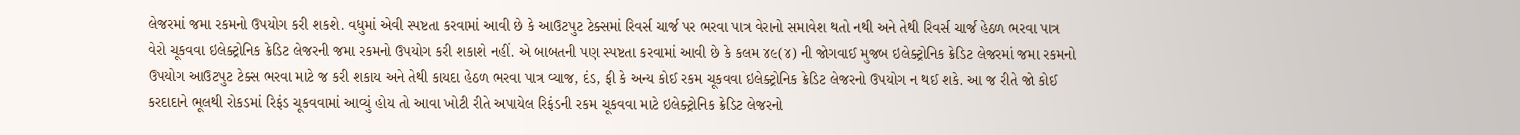લેજરમાં જમા રકમનો ઉપયોગ કરી શકશે. વધુમાં એવી સ્પષ્ટતા કરવામાં આવી છે કે આઉટપુટ ટેક્સમાં રિવર્સ ચાર્જ પર ભરવા પાત્ર વેરાનો સમાવેશ થતો નથી અને તેથી રિવર્સ ચાર્જ હેઠળ ભરવા પાત્ર વેરો ચૂકવવા ઇલેક્ટ્રોનિક ક્રેડિટ લેજરની જમા રકમનો ઉપયોગ કરી શકાશે નહીં. એ બાબતની પણ સ્પષ્ટતા કરવામાં આવી છે કે કલમ ૪૯(૪) ની જોગવાઈ મુજબ ઇલેક્ટ્રોનિક ક્રેડિટ લેજરમાં જમા રકમનો ઉપયોગ આઉટપુટ ટેક્સ ભરવા માટે જ કરી શકાય અને તેથી કાયદા હેઠળ ભરવા પાત્ર વ્યાજ, દંડ, ફી કે અન્ય કોઈ રકમ ચૂકવવા ઇલેક્ટ્રોનિક ક્રેડિટ લેજરનો ઉપયોગ ન થઈ શકે. આ જ રીતે જો કોઈ કરદાદાને ભૂલથી રોકડમાં રિફંડ ચૂકવવામાં આવ્યું હોય તો આવા ખોટી રીતે અપાયેલ રિફંડની રકમ ચૂકવવા માટે ઇલેક્ટ્રોનિક ક્રેડિટ લેજરનો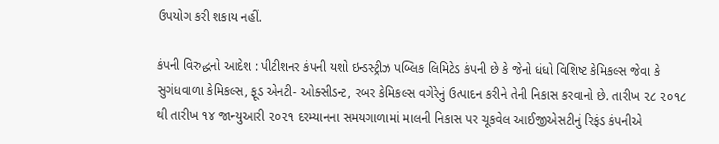ઉપયોગ કરી શકાય નહીં.

કંપની વિરુદ્ધનો આદેશ : પીટીશનર કંપની યશો ઇન્ડસ્ટ્રીઝ પબ્લિક લિમિટેડ કંપની છે કે જેનો ધંધો વિશિષ્ટ કેમિકલ્સ જેવા કે સુગંધવાળા કેમિકલ્સ, ફૂડ એનટી- ઓક્સીડન્ટ, રબર કેમિકલ્સ વગેરેનું ઉત્પાદન કરીને તેની નિકાસ કરવાનો છે. તારીખ ૨૮ ૨૦૧૮ થી તારીખ ૧૪ જાન્યુઆરી ૨૦૨૧ દરમ્યાનના સમયગાળામાં માલની નિકાસ પર ચૂકવેલ આઈજીએસટીનું રિફંડ કંપનીએ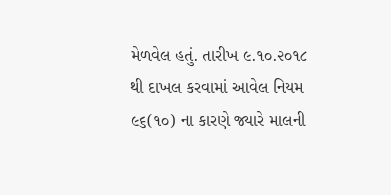મેળવેલ હતું. તારીખ ૯.૧૦.૨૦૧૮ થી દાખલ કરવામાં આવેલ નિયમ ૯૬(૧૦) ના કારણે જ્યારે માલની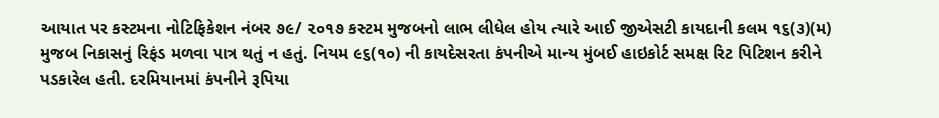આયાત પર કસ્ટમના નોટિફિકેશન નંબર ૭૯/ ૨૦૧૭ કસ્ટમ મુજબનો લાભ લીધેલ હોય ત્યારે આઈ જીએસટી કાયદાની કલમ ૧૬(૩)(મ) મુજબ નિકાસનું રિફંડ મળવા પાત્ર થતું ન હતું. નિયમ ૯૬(૧૦) ની કાયદેસરતા કંપનીએ માન્ય મુંબઈ હાઇકોર્ટ સમક્ષ રિટ પિટિશન કરીને પડકારેલ હતી. દરમિયાનમાં કંપનીને રૂપિયા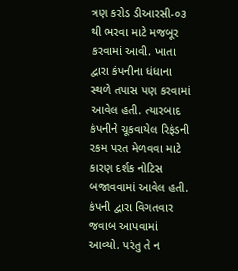ત્રણ કરોડ ડીઆરસી-૦૩ થી ભરવા માટે મજબૂર કરવામાં આવી. ખાતા દ્વારા કંપનીના ધંધાના સ્થળે તપાસ પણ કરવામાં આવેલ હતી. ત્યારબાદ કંપનીને ચૂકવાયેલ રિફંડની રકમ પરત મેળવવા માટે કારણ દર્શક નોટિસ બજાવવામાં આવેલ હતી. કંપની દ્વારા વિગતવાર જવાબ આપવામાં આવ્યો. પરંતુ તે ન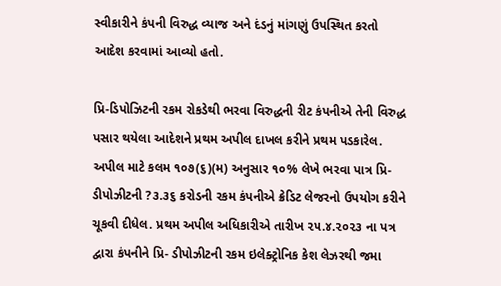સ્વીકારીને કંપની વિરુદ્ધ વ્યાજ અને દંડનું માંગણું ઉપસ્થિત કરતો આદેશ કરવામાં આવ્યો હતો.

પ્રિ-ડિપોઝિટની રકમ રોકડેથી ભરવા વિરુદ્ધની રીટ કંપનીએ તેની વિરુદ્ધ પસાર થયેલા આદેશને પ્રથમ અપીલ દાખલ કરીને પ્રથમ પડકારેલ. અપીલ માટે કલમ ૧૦૭(૬)(મ) અનુસાર ૧૦% લેખે ભરવા પાત્ર પ્રિ-ડીપોઝીટની ?૩.૩૬ કરોડની રકમ કંપનીએ ક્રેડિટ લેજરનો ઉપયોગ કરીને ચૂકવી દીધેલ. પ્રથમ અપીલ અધિકારીએ તારીખ ૨૫.૪.૨૦૨૩ ના પત્ર દ્વારા કંપનીને પ્રિ- ડીપોઝીટની રકમ ઇલેક્ટ્રોનિક કેશ લેઝરથી જમા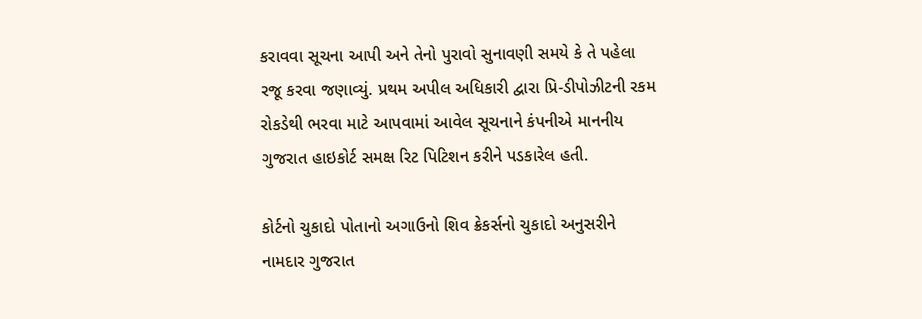કરાવવા સૂચના આપી અને તેનો પુરાવો સુનાવણી સમયે કે તે પહેલા રજૂ કરવા જણાવ્યું. પ્રથમ અપીલ અધિકારી દ્વારા પ્રિ-ડીપોઝીટની રકમ રોકડેથી ભરવા માટે આપવામાં આવેલ સૂચનાને કંપનીએ માનનીય ગુજરાત હાઇકોર્ટ સમક્ષ રિટ પિટિશન કરીને પડકારેલ હતી.

કોર્ટનો ચુકાદો પોતાનો અગાઉનો શિવ ક્રેકર્સનો ચુકાદો અનુસરીને નામદાર ગુજરાત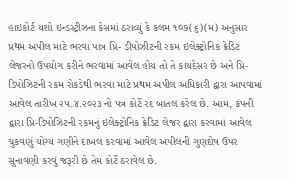હાઇકોર્ટ યશો ઇન્ડસ્ટ્રીઝના કેસમાં ઠરાવ્યું કે કલમ ૧૦૭(૬)(મ) અનુસાર પ્રથમ અપીલ માટે ભરવા પાત્ર પ્રિ- ડીપોઝીટની રકમ ઇલેક્ટ્રોનિક ક્રેડિટ લેજરનો ઉપયોગ કરીને ભરવામાં આવેલ હોય તો તે કાયદેસર છે અને પ્રિ-ડિપોઝિટની રકમ રોકડેથી ભરવા માટે પ્રથમ અપીલ અધિકારી દ્વારા આપવામાં આવેલ તારીખ ૨૫.૪.૨૦૨૩ નો પત્ર કોર્ટે રદ બાતલ કરેલ છે. આમ, કંપની દ્વારા પ્રિ-ડિપોઝિટની રકમનું ઇલેક્ટ્રોનિક ક્રેડિટ લેજર દ્વારા કરવામાં આવેલ ચુકવણું યોગ્ય ગણીને દાખલ કરવામાં આવેલ અપીલની ગુણદોષ ઉપર સુનાવણી કરવું જરૂરી છે તેમ કોર્ટે ઠરાવેલ છે.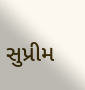સુપ્રીમ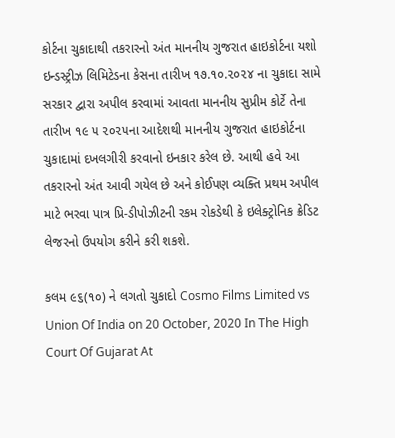કોર્ટના ચુકાદાથી તકરારનો અંત માનનીય ગુજરાત હાઇકોર્ટના યશો ઇન્ડસ્ટ્રીઝ લિમિટેડના કેસના તારીખ ૧૭.૧૦.૨૦૨૪ ના ચુકાદા સામે સરકાર દ્વારા અપીલ કરવામાં આવતા માનનીય સુપ્રીમ કોર્ટે તેના તારીખ ૧૯ ૫ ૨૦૨૫ના આદેશથી માનનીય ગુજરાત હાઇકોર્ટના ચુકાદામાં દખલગીરી કરવાનો ઇનકાર કરેલ છે. આથી હવે આ તકરારનો અંત આવી ગયેલ છે અને કોઈપણ વ્યક્તિ પ્રથમ અપીલ માટે ભરવા પાત્ર પ્રિ-ડીપોઝીટની રકમ રોકડેથી કે ઇલેક્ટ્રોનિક ક્રેડિટ લેજરનો ઉપયોગ કરીને કરી શકશે.

કલમ ૯૬(૧૦) ને લગતો ચુકાદો Cosmo Films Limited vs Union Of India on 20 October, 2020 In The High Court Of Gujarat At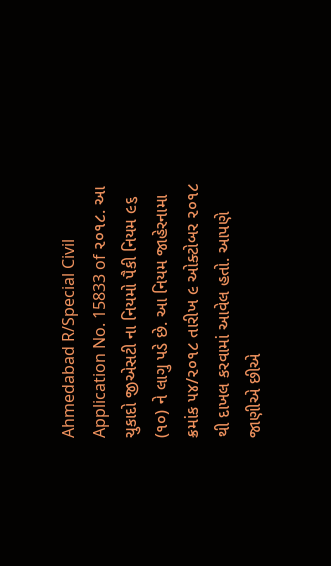Ahmedabad R/Special Civil Application No. 15833 of ૨૦૧૮. આ ચુકાદો જીએસટી ના નિયમો પૈકી નિયમ ૯૬ (૧૦) ને લાગુ પડે છે. આ નિયમ જાહેરનામા ક્રમાંક ૫૪/૨૦૧૮ તારીખ ૯ ઓક્ટોબર ૨૦૧૮ થી દાખલ કરવામાં આવેલ હતો. આપણે જાણીએ છીએ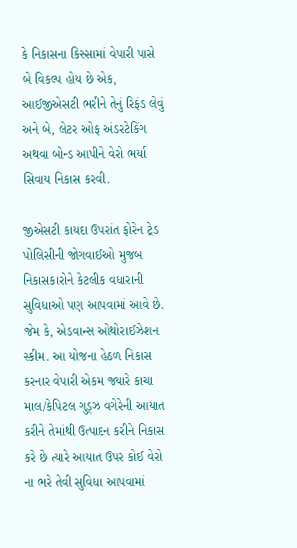કે નિકાસના કિસ્સામાં વેપારી પાસે બે વિકલ્પ હોય છે એક, આઈજીએસટી ભરીને તેનું રિફંડ લેવું અને બે, લેટર ઓફ અંડરટેકિંગ અથવા બોન્ડ આપીને વેરો ભર્યા સિવાય નિકાસ કરવી.

જીએસટી કાયદા ઉપરાંત ફોરેન ટ્રેડ પોલિસીની જોગવાઈઓ મુજબ નિકાસકારોને કેટલીક વધારાની સુવિધાઓ પણ આપવામાં આવે છે. જેમ કે, એડવાન્સ ઓથોરાઈઝેશન સ્કીમ. આ યોજના હેઠળ નિકાસ કરનાર વેપારી એકમ જ્યારે કાચા માલ/કેપિટલ ગુડ્ઝ વગેરેની આયાત કરીને તેમાંથી ઉત્પાદન કરીને નિકાસ કરે છે ત્યારે આયાત ઉપર કોઈ વેરો ના ભરે તેવી સુવિધા આપવામાં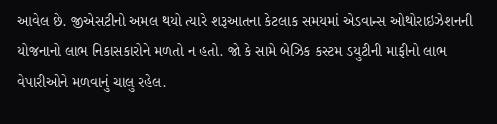આવેલ છે. જીએસટીનો અમલ થયો ત્યારે શરૂઆતના કેટલાક સમયમાં એડવાન્સ ઓથોરાઇઝેશનની યોજનાનો લાભ નિકાસકારોને મળતો ન હતો. જો કે સામે બેઝિક કસ્ટમ ડયુટીની માફીનો લાભ વેપારીઓને મળવાનું ચાલુ રહેલ.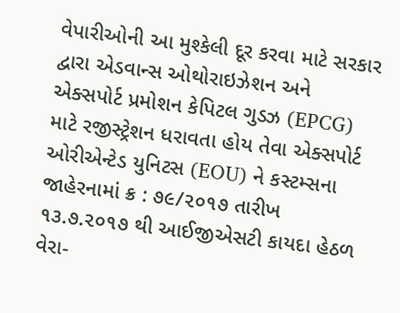વેપારીઓની આ મુશ્કેલી દૂર કરવા માટે સરકાર દ્વારા એડવાન્સ ઓથોરાઇઝેશન અને એક્સપોર્ટ પ્રમોશન કેપિટલ ગુડઝ (EPCG) માટે રજીસ્ટ્રેશન ધરાવતા હોય તેવા એક્સપોર્ટ ઓરીએન્ટેડ યુનિટસ (EOU) ને કસ્ટમ્સના જાહેરનામાં ક્ર : ૭૯/૨૦૧૭ તારીખ ૧૩.૭.૨૦૧૭ થી આઈજીએસટી કાયદા હેઠળ વેરા-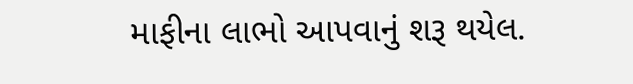માફીના લાભો આપવાનું શરૂ થયેલ.